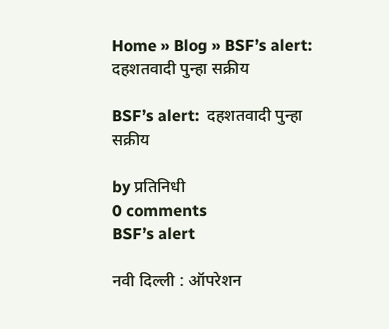Home » Blog » BSF’s alert:  दहशतवादी पुन्हा सक्रीय

BSF’s alert:  दहशतवादी पुन्हा सक्रीय

by प्रतिनिधी
0 comments
BSF’s alert

नवी दिल्ली : ऑपरेशन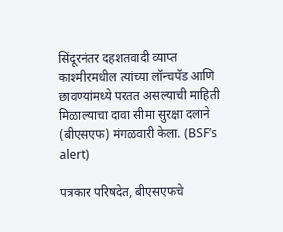सिंदूरनंतर दहशतवादी व्याप्त काश्मीरमधील त्यांच्या लॉन्चपॅड आणि छावण्यांमध्ये परतत असल्याची माहिती मिळाल्याचा दावा सीमा सुरक्षा दलाने (बीएसएफ) मंगळवारी केला. (BSF’s alert)

पत्रकार परिषदेत, बीएसएफचे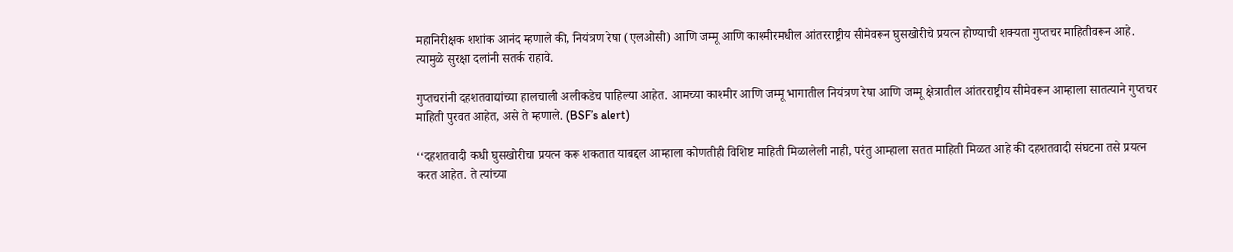महानिरीक्षक शशांक आनंद म्हणाले की, नियंत्रण रेषा (एलओसी) आणि जम्मू आणि काश्मीरमधील आंतरराष्ट्रीय सीमेवरून घुसखोरीचे प्रयत्न होण्याची शक्यता गुप्तचर माहितीवरून आहे. त्यामुळे सुरक्षा दलांनी सतर्क राहावे.

गुप्तचरांनी दहशतवाद्यांच्या हालचाली अलीकडेच पाहिल्या आहेत. आमच्या काश्मीर आणि जम्मू भागातील नियंत्रण रेषा आणि जम्मू क्षेत्रातील आंतरराष्ट्रीय सीमेवरून आम्हाला सातत्याने गुप्तचर माहिती पुरवत आहेत, असे ते म्हणाले. (BSF’s alert)

‘‘दहशतवादी कधी घुसखोरीचा प्रयत्न करू शकतात याबद्दल आम्हाला कोणतीही विशिष्ट माहिती मिळालेली नाही, परंतु आम्हाला सतत माहिती मिळत आहे की दहशतवादी संघटना तसे प्रयत्न करत आहेत. ते त्यांच्या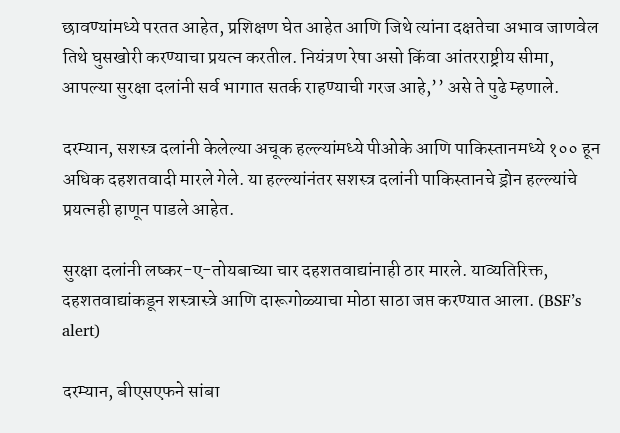छावण्यांमध्ये परतत आहेत, प्रशिक्षण घेत आहेत आणि जिथे त्यांना दक्षतेचा अभाव जाणवेल तिथे घुसखोरी करण्याचा प्रयत्न करतील. नियंत्रण रेषा असो किंवा आंतरराष्ट्रीय सीमा, आपल्या सुरक्षा दलांनी सर्व भागात सतर्क राहण्याची गरज आहे,’’ असे ते पुढे म्हणाले.

दरम्यान, सशस्त्र दलांनी केलेल्या अचूक हल्ल्यांमध्ये पीओके आणि पाकिस्तानमध्ये १०० हून अधिक दहशतवादी मारले गेले. या हल्ल्यांनंतर सशस्त्र दलांनी पाकिस्तानचे ड्रोन हल्ल्यांचे प्रयत्नही हाणून पाडले आहेत.

सुरक्षा दलांनी लष्कर-ए-तोयबाच्या चार दहशतवाद्यांनाही ठार मारले. याव्यतिरिक्त, दहशतवाद्यांकडून शस्त्रास्त्रे आणि दारूगोळ्याचा मोठा साठा जप्त करण्यात आला. (BSF’s alert)

दरम्यान, बीएसएफने सांबा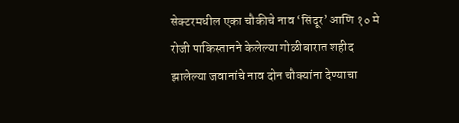सेक्टरमधील एका चौकीचे नाव ‘सिंदूर’ आणि १० मे रोजी पाकिस्तानने केलेल्या गोळीबारात शहीद झालेल्या जवानांचे नाव दोन चौक्यांना देण्याचा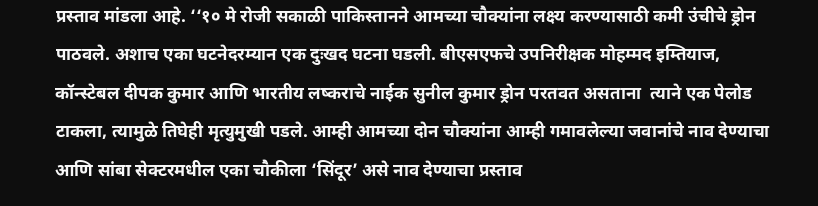प्रस्ताव मांडला आहे. ‘‘१० मे रोजी सकाळी पाकिस्तानने आमच्या चौक्यांना लक्ष्य करण्यासाठी कमी उंचीचे ड्रोन पाठवले. अशाच एका घटनेदरम्यान एक दुःखद घटना घडली. बीएसएफचे उपनिरीक्षक मोहम्मद इम्तियाज, कॉन्स्टेबल दीपक कुमार आणि भारतीय लष्कराचे नाईक सुनील कुमार ड्रोन परतवत असताना  त्याने एक पेलोड टाकला, त्यामुळे तिघेही मृत्युमुखी पडले. आम्ही आमच्या दोन चौक्यांना आम्ही गमावलेल्या जवानांचे नाव देण्याचा आणि सांबा सेक्टरमधील एका चौकीला ‘सिंदूर’ असे नाव देण्याचा प्रस्ताव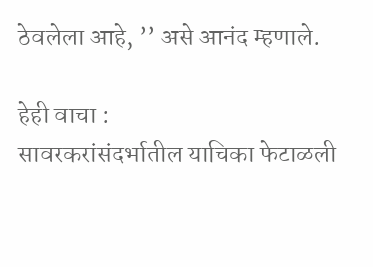ठेवलेला आहे, ’’ असे आनंद म्हणाले.

हेही वाचा :
सावरकरांसंदर्भातील याचिका फेटाळली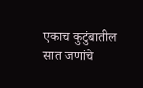एकाच कुटुंबातील सात जणांचे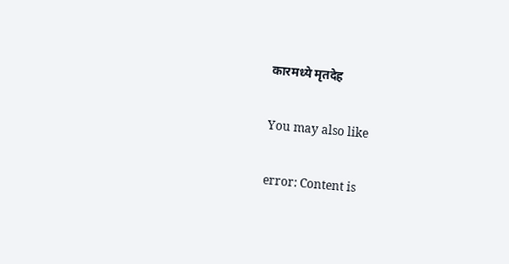कारमध्ये मृतदेह

You may also like

error: Content is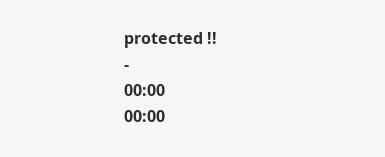protected !!
-
00:00
00:00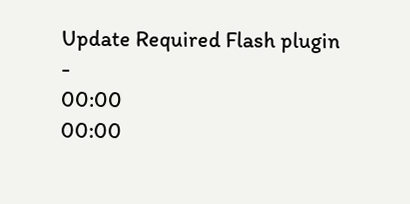Update Required Flash plugin
-
00:00
00:00